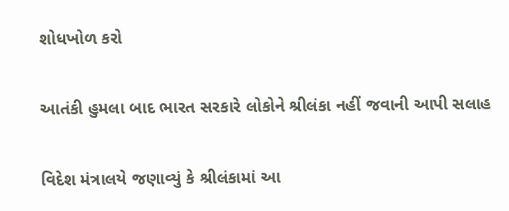શોધખોળ કરો

આતંકી હુમલા બાદ ભારત સરકારે લોકોને શ્રીલંકા નહીં જવાની આપી સલાહ

વિદેશ મંત્રાલયે જણાવ્યું કે શ્રીલંકામાં આ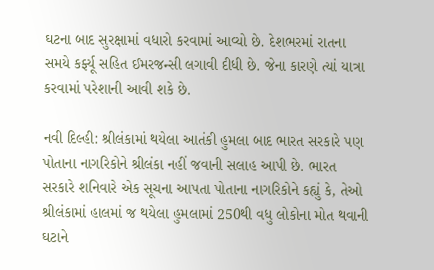ઘટના બાદ સુરક્ષામાં વધારો કરવામાં આવ્યો છે. દેશભરમાં રાતના સમયે કર્ફ્યૂ સહિત ઈમરજન્સી લગાવી દીધી છે. જેના કારણે ત્યાં યાત્રા કરવામાં પરેશાની આવી શકે છે.

નવી દિલ્હી: શ્રીલંકામાં થયેલા આતંકી હુમલા બાદ ભારત સરકારે પણ પોતાના નાગરિકોને શ્રીલંકા નહીં જવાની સલાહ આપી છે. ભારત સરકારે શનિવારે એક સૂચના આપતા પોતાના નાગરિકોને કહ્યું કે, તેઓ શ્રીલંકામાં હાલમાં જ થયેલા હુમલામાં 250થી વધુ લોકોના મોત થવાની ઘટાને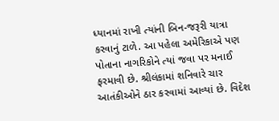ધ્યાનમાં રાખી ત્યાંની બિન-જરૂરી યાત્રા કરવાનું ટાળે. આ પહેલા અમેરિકાએ પણ પોતાના નાગરિકોને ત્યાં જવા પર મનાઈ ફરમાવી છે. શ્રીલંકામાં શનિવારે ચાર આતંકીઓને ઠાર કરવામાં આવ્યાં છે. વિદેશ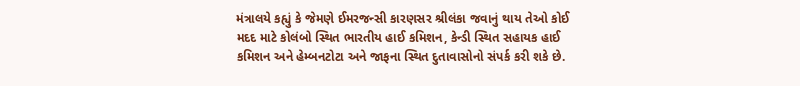મંત્રાલયે કહ્યું કે જેમણે ઈમરજન્સી કારણસર શ્રીલંકા જવાનું થાય તેઓ કોઈ મદદ માટે કોલંબો સ્થિત ભારતીય હાઈ કમિશન, કેન્ડી સ્થિત સહાયક હાઈ કમિશન અને હેમ્બનટોટા અને જાફના સ્થિત દુતાવાસોનો સંપર્ક કરી શકે છે.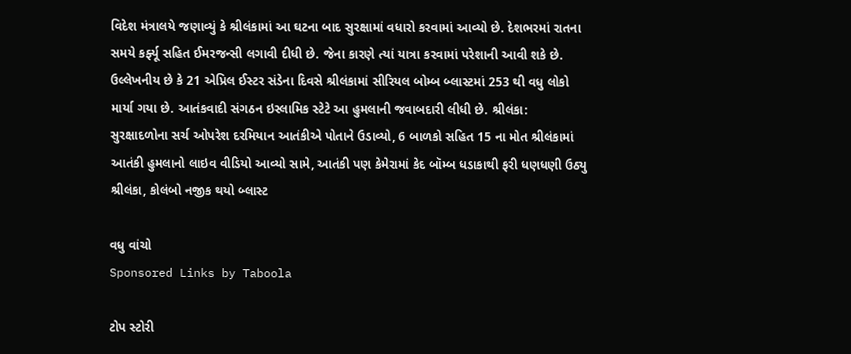વિદેશ મંત્રાલયે જણાવ્યું કે શ્રીલંકામાં આ ઘટના બાદ સુરક્ષામાં વધારો કરવામાં આવ્યો છે. દેશભરમાં રાતના સમયે કર્ફ્યૂ સહિત ઈમરજન્સી લગાવી દીધી છે. જેના કારણે ત્યાં યાત્રા કરવામાં પરેશાની આવી શકે છે. ઉલ્લેખનીય છે કે 21 એપ્રિલ ઈસ્ટર સંડેના દિવસે શ્રીલંકામાં સીરિયલ બોમ્બ બ્લાસ્ટમાં 253 થી વધુ લોકો માર્યા ગયા છે. આતંકવાદી સંગઠન ઇસ્લામિક સ્ટેટે આ હુમલાની જવાબદારી લીધી છે. શ્રીલંકા: સુરક્ષાદળોના સર્ચ ઓપરેશ દરમિયાન આતંકીએ પોતાને ઉડાવ્યો, 6 બાળકો સહિત 15 ના મોત શ્રીલંકામાં આતંકી હુમલાનો લાઇવ વીડિયો આવ્યો સામે, આતંકી પણ કેમેરામાં કેદ બૉમ્બ ધડાકાથી ફરી ધણધણી ઉઠ્યુ શ્રીલંકા, કોલંબો નજીક થયો બ્લાસ્ટ

વધુ વાંચો
Sponsored Links by Taboola

ટોપ સ્ટોરી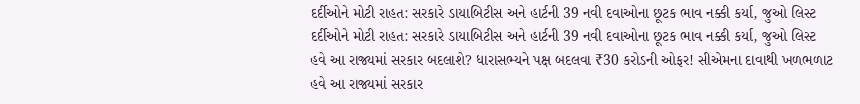દર્દીઓને મોટી રાહત: સરકારે ડાયાબિટીસ અને હાર્ટની 39 નવી દવાઓના છૂટક ભાવ નક્કી કર્યા, જુઓ લિસ્ટ
દર્દીઓને મોટી રાહત: સરકારે ડાયાબિટીસ અને હાર્ટની 39 નવી દવાઓના છૂટક ભાવ નક્કી કર્યા, જુઓ લિસ્ટ
હવે આ રાજ્યમાં સરકાર બદલાશે? ધારાસભ્યને પક્ષ બદલવા ₹30 કરોડની ઓફર! સીએમના દાવાથી ખળભળાટ
હવે આ રાજ્યમાં સરકાર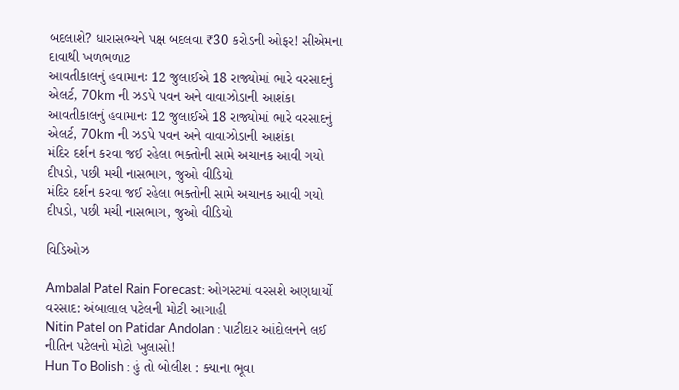બદલાશે? ધારાસભ્યને પક્ષ બદલવા ₹30 કરોડની ઓફર! સીએમના દાવાથી ખળભળાટ
આવતીકાલનું હવામાનઃ 12 જુલાઈએ 18 રાજ્યોમાં ભારે વરસાદનું એલર્ટ, 70km ની ઝડપે પવન અને વાવાઝોડાની આશંકા
આવતીકાલનું હવામાનઃ 12 જુલાઈએ 18 રાજ્યોમાં ભારે વરસાદનું એલર્ટ, 70km ની ઝડપે પવન અને વાવાઝોડાની આશંકા
મંદિર દર્શન કરવા જઈ રહેલા ભક્તોની સામે અચાનક આવી ગયો દીપડો, પછી મચી નાસભાગ, જુઓ વીડિયો
મંદિર દર્શન કરવા જઈ રહેલા ભક્તોની સામે અચાનક આવી ગયો દીપડો, પછી મચી નાસભાગ, જુઓ વીડિયો

વિડિઓઝ

Ambalal Patel Rain Forecast: ઓગસ્ટમાં વરસશે અણધાર્યો વરસાદ: અંબાલાલ પટેલની મોટી આગાહી
Nitin Patel on Patidar Andolan : પાટીદાર આંદોલનને લઈ નીતિન પટેલનો મોટો ખુલાસો!
Hun To Bolish : હું તો બોલીશ : ક્યાના ભૂવા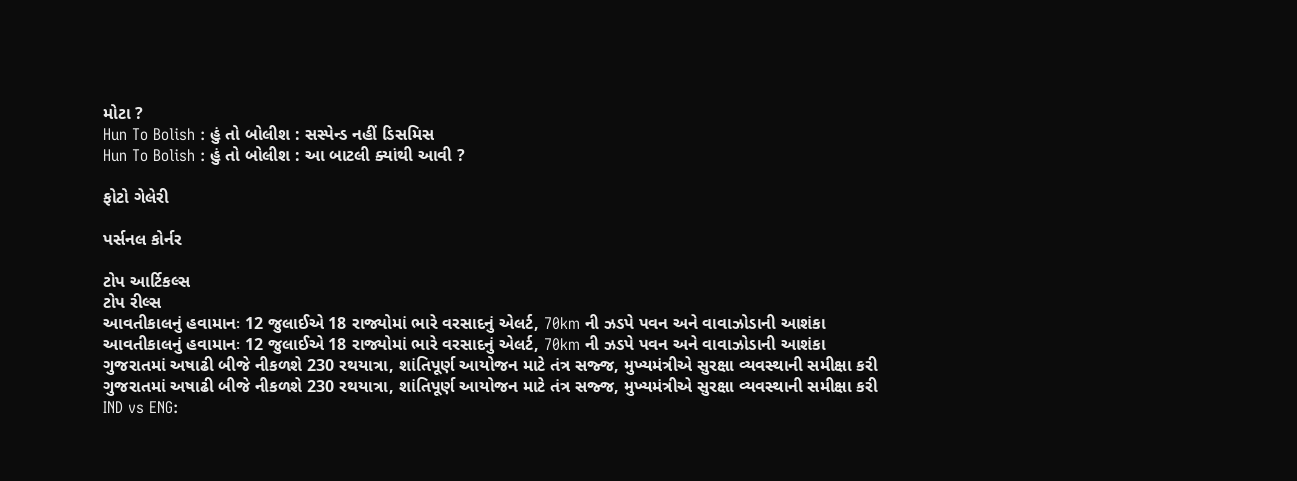મોટા ?
Hun To Bolish : હું તો બોલીશ : સસ્પેન્ડ નહીં ડિસમિસ
Hun To Bolish : હું તો બોલીશ : આ બાટલી ક્યાંથી આવી ?

ફોટો ગેલેરી

પર્સનલ કોર્નર

ટોપ આર્ટિકલ્સ
ટોપ રીલ્સ
આવતીકાલનું હવામાનઃ 12 જુલાઈએ 18 રાજ્યોમાં ભારે વરસાદનું એલર્ટ, 70km ની ઝડપે પવન અને વાવાઝોડાની આશંકા
આવતીકાલનું હવામાનઃ 12 જુલાઈએ 18 રાજ્યોમાં ભારે વરસાદનું એલર્ટ, 70km ની ઝડપે પવન અને વાવાઝોડાની આશંકા
ગુજરાતમાં અષાઢી બીજે નીકળશે 230 રથયાત્રા, શાંતિપૂર્ણ આયોજન માટે તંત્ર સજ્જ, મુખ્યમંત્રીએ સુરક્ષા વ્યવસ્થાની સમીક્ષા કરી
ગુજરાતમાં અષાઢી બીજે નીકળશે 230 રથયાત્રા, શાંતિપૂર્ણ આયોજન માટે તંત્ર સજ્જ, મુખ્યમંત્રીએ સુરક્ષા વ્યવસ્થાની સમીક્ષા કરી
IND vs ENG: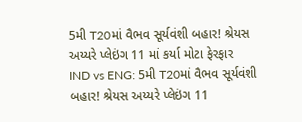5મી T20માં વૈભવ સૂર્યવંશી બહાર! શ્રેયસ અય્યરે પ્લેઇંગ 11 માં કર્યા મોટા ફેરફાર
IND vs ENG: 5મી T20માં વૈભવ સૂર્યવંશી બહાર! શ્રેયસ અય્યરે પ્લેઇંગ 11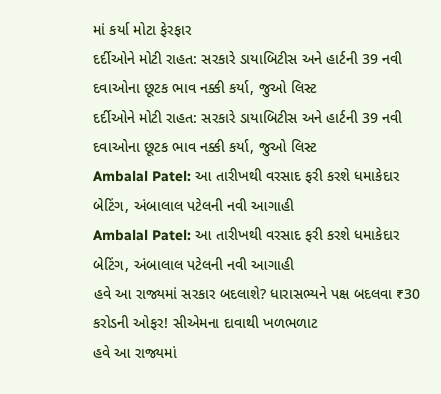માં કર્યા મોટા ફેરફાર
દર્દીઓને મોટી રાહત: સરકારે ડાયાબિટીસ અને હાર્ટની 39 નવી દવાઓના છૂટક ભાવ નક્કી કર્યા, જુઓ લિસ્ટ
દર્દીઓને મોટી રાહત: સરકારે ડાયાબિટીસ અને હાર્ટની 39 નવી દવાઓના છૂટક ભાવ નક્કી કર્યા, જુઓ લિસ્ટ
Ambalal Patel: આ તારીખથી વરસાદ ફરી કરશે ધમાકેદાર બેટિંગ, અંબાલાલ પટેલની નવી આગાહી
Ambalal Patel: આ તારીખથી વરસાદ ફરી કરશે ધમાકેદાર બેટિંગ, અંબાલાલ પટેલની નવી આગાહી
હવે આ રાજ્યમાં સરકાર બદલાશે? ધારાસભ્યને પક્ષ બદલવા ₹30 કરોડની ઓફર! સીએમના દાવાથી ખળભળાટ
હવે આ રાજ્યમાં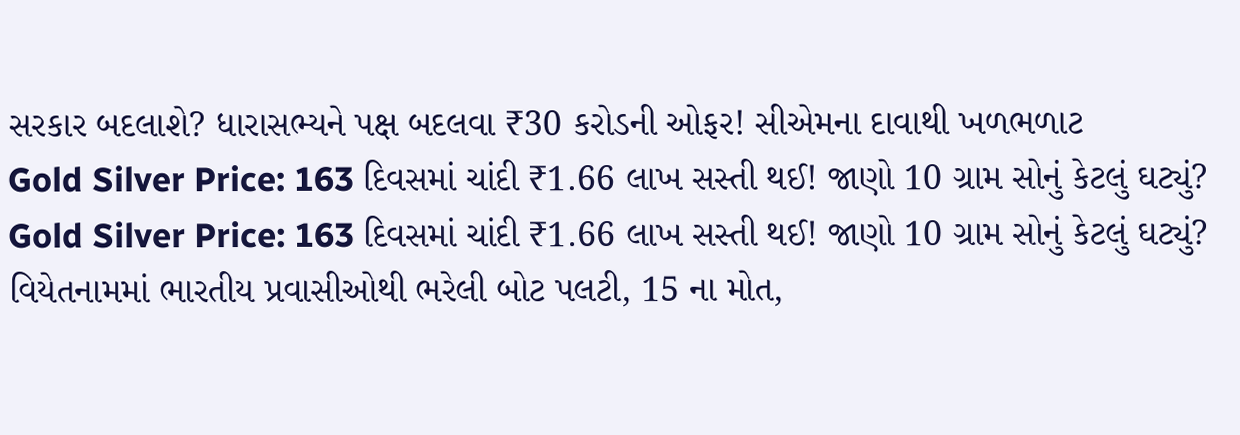સરકાર બદલાશે? ધારાસભ્યને પક્ષ બદલવા ₹30 કરોડની ઓફર! સીએમના દાવાથી ખળભળાટ
Gold Silver Price: 163 દિવસમાં ચાંદી ₹1.66 લાખ સસ્તી થઈ! જાણો 10 ગ્રામ સોનું કેટલું ઘટ્યું?
Gold Silver Price: 163 દિવસમાં ચાંદી ₹1.66 લાખ સસ્તી થઈ! જાણો 10 ગ્રામ સોનું કેટલું ઘટ્યું?
વિયેતનામમાં ભારતીય પ્રવાસીઓથી ભરેલી બોટ પલટી, 15 ના મોત,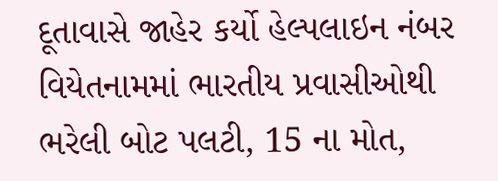દૂતાવાસે જાહેર કર્યો હેલ્પલાઇન નંબર
વિયેતનામમાં ભારતીય પ્રવાસીઓથી ભરેલી બોટ પલટી, 15 ના મોત,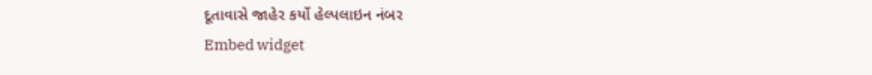દૂતાવાસે જાહેર કર્યો હેલ્પલાઇન નંબર
Embed widget